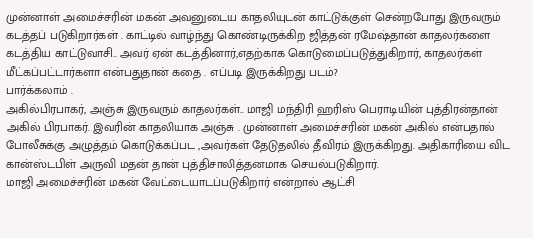முன்னாள் அமைச்சரின் மகன் அவனுடைய காதலியுடன் காட்டுக்குள் சென்றபோது இருவரும் கடத்தப் படுகிறார்கள் . காட்டில் வாழ்ந்து கொண்டிருக்கிற ஜித்தன் ரமேஷ்தான் காதலர்களை கடத்திய காட்டுவாசி.. அவர் ஏன் கடத்தினார்,எதற்காக கொடுமைப்படுத்துகிறார், காதலர்கள் மீட்கப்பட்டார்களா என்பதுதான் கதை . எப்படி இருக்கிறது படம்?
பார்க்கலாம் .
அகில்பிரபாகர், அஞ்சு இருவரும் காதலர்கள்.. மாஜி மந்திரி ஹரிஸ் பெராடியின் புத்திரன்தான் அகில் பிரபாகர். இவரின் காதலியாக அஞ்சு . முன்னாள் அமைச்சரின் மகன் அகில் என்பதால் போலீசுக்கு அழுத்தம் கொடுக்கப்பட ,அவர்கள் தேடுதலில் தீவிரம் இருக்கிறது. அதிகாரியை விட கான்ஸ்டபிள் அருவி மதன் தான் புத்திசாலித்தனமாக செயல்படுகிறார்.
மாஜி அமைச்சரின் மகன் வேட்டையாடப்படுகிறார் என்றால் ஆட்சி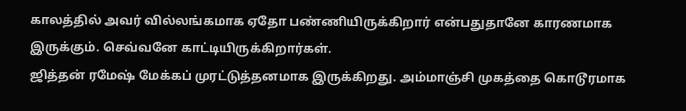காலத்தில் அவர் வில்லங்கமாக ஏதோ பண்ணியிருக்கிறார் என்பதுதானே காரணமாக இருக்கும். செவ்வனே காட்டியிருக்கிறார்கள்.
ஜித்தன் ரமேஷ் மேக்கப் முரட்டுத்தனமாக இருக்கிறது. அம்மாஞ்சி முகத்தை கொடூரமாக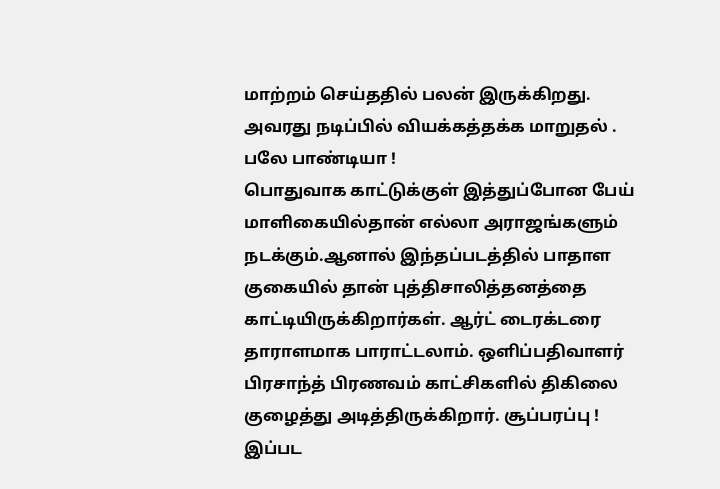மாற்றம் செய்ததில் பலன் இருக்கிறது. அவரது நடிப்பில் வியக்கத்தக்க மாறுதல் . பலே பாண்டியா !
பொதுவாக காட்டுக்குள் இத்துப்போன பேய் மாளிகையில்தான் எல்லா அராஜங்களும் நடக்கும்.ஆனால் இந்தப்படத்தில் பாதாள குகையில் தான் புத்திசாலித்தனத்தை காட்டியிருக்கிறார்கள். ஆர்ட் டைரக்டரை தாராளமாக பாராட்டலாம். ஒளிப்பதிவாளர் பிரசாந்த் பிரணவம் காட்சிகளில் திகிலை குழைத்து அடித்திருக்கிறார். சூப்பரப்பு !
இப்பட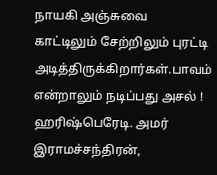நாயகி அஞ்சுவை காட்டிலும் சேற்றிலும் புரட்டி அடித்திருக்கிறார்கள்.பாவம் என்றாலும் நடிப்பது அசல் !
ஹரிஷ்பெரேடி. அமர் இராமச்சந்திரன்,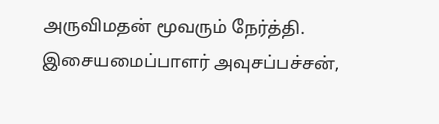அருவிமதன் மூவரும் நேர்த்தி.
இசையமைப்பாளர் அவுசப்பச்சன்,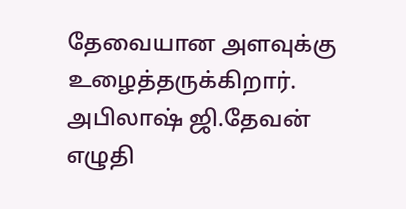தேவையான அளவுக்கு உழைத்தருக்கிறார்.
அபிலாஷ் ஜி.தேவன் எழுதி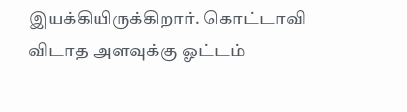இயக்கியிருக்கிறார். கொட்டாவி விடாத அளவுக்கு ஓட்டம்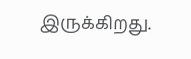இருக்கிறது.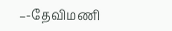–-தேவிமணி